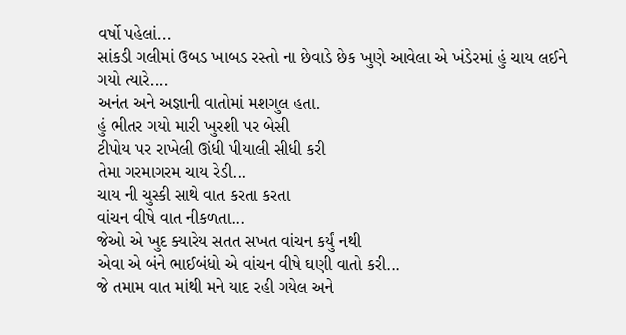વર્ષો પહેલાં...
સાંકડી ગલીમાં ઉબડ ખાબડ રસ્તો ના છેવાડે છેક ખુણે આવેલા એ ખંડેરમાં હું ચાય લઈને ગયો ત્યારે....
અનંત અને અજ્ઞાની વાતોમાં મશગુલ હતા.
હું ભીતર ગયો મારી ખુરશી પર બેસી
ટીપોય પર રાખેલી ઊંધી પીયાલી સીધી કરી
તેમા ગરમાગરમ ચાય રેડી...
ચાય ની ચુસ્કી સાથે વાત કરતા કરતા
વાંચન વીષે વાત નીકળતા...
જેઓ એ ખુદ ક્યારેય સતત સખત વાંચન કર્યું નથી
એવા એ બંને ભાઈબંધો એ વાંચન વીષે ઘણી વાતો કરી...
જે તમામ વાત માંથી મને યાદ રહી ગયેલ અને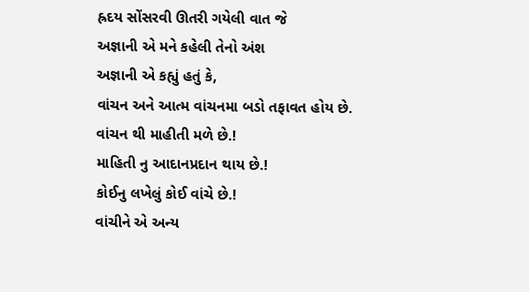હ્રદય સોંસરવી ઊતરી ગયેલી વાત જે
અજ્ઞાની એ મને કહેલી તેનો અંશ
અજ્ઞાની એ કહ્યું હતું કે,
વાંચન અને આત્મ વાંચનમા બડો તફાવત હોય છે.
વાંચન થી માહીતી મળે છે.!
માહિતી નુ આદાનપ્રદાન થાય છે.!
કોઈનુ લખેલું કોઈ વાંચે છે.!
વાંચીને એ અન્ય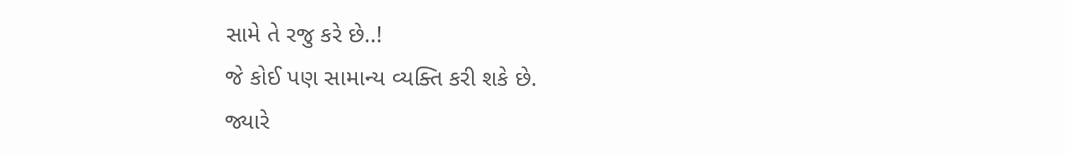સામે તે રજુ કરે છે..!
જે કોઈ પણ સામાન્ય વ્યક્તિ કરી શકે છે.
જ્યારે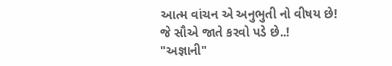આત્મ વાંચન એ અનુભુતી નો વીષય છે!
જે સૌએ જાતે કરવો પડે છે..!
"અજ્ઞાની"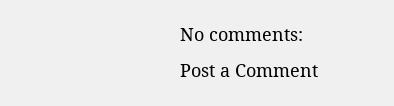No comments:
Post a Comment